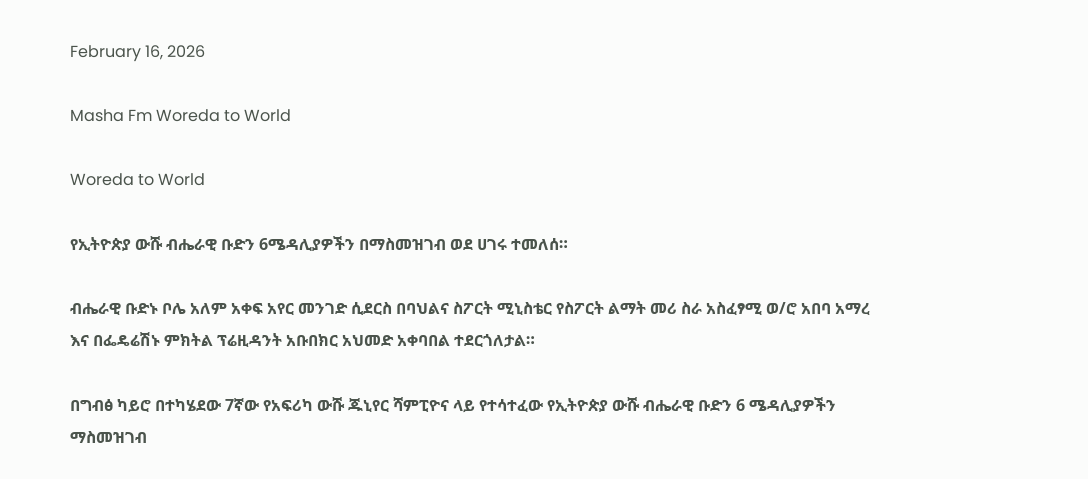February 16, 2026

Masha Fm Woreda to World

Woreda to World

የኢትዮጵያ ውሹ ብሔራዊ ቡድን 6ሜዳሊያዎችን በማስመዝገብ ወደ ሀገሩ ተመለሰ።

ብሔራዊ ቡድኑ ቦሌ አለም አቀፍ አየር መንገድ ሲደርስ በባህልና ስፖርት ሚኒስቴር የስፖርት ልማት መሪ ስራ አስፈፃሚ ወ/ሮ አበባ አማረ እና በፌዴሬሽኑ ምክትል ፕሬዚዳንት አቡበክር አህመድ አቀባበል ተደርጎለታል።

በግብፅ ካይሮ በተካሄደው 7ኛው የአፍሪካ ውሹ ጁኒየር ሻምፒዮና ላይ የተሳተፈው የኢትዮጵያ ውሹ ብሔራዊ ቡድን 6 ሜዳሊያዎችን ማስመዝገብ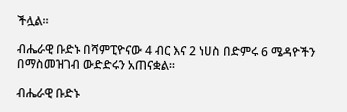ችሏል።

ብሔራዊ ቡድኑ በሻምፒዮናው 4 ብር እና 2 ነሀስ በድምሩ 6 ሜዳዮችን በማስመዝገብ ውድድሩን አጠናቋል፡፡

ብሔራዊ ቡድኑ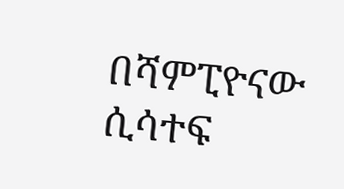በሻምፒዮናው ሲሳተፍ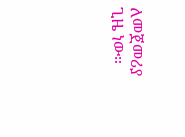ለመጀመሪያ ጊዜ ነው።